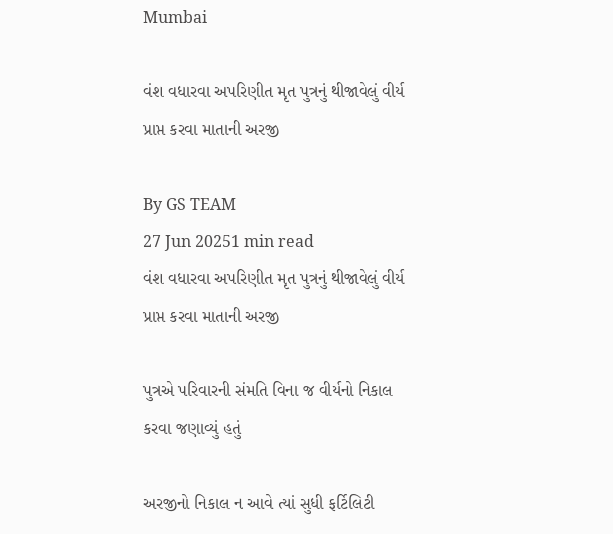Mumbai

વંશ વધારવા અપરિણીત મૃત પુત્રનું થીજાવેલું વીર્ય પ્રાપ્ત કરવા માતાની અરજી

By GS TEAM
27 Jun 20251 min read
વંશ વધારવા અપરિણીત મૃત પુત્રનું થીજાવેલું વીર્ય પ્રાપ્ત કરવા માતાની અરજી

પુત્રએ પરિવારની સંમતિ વિના જ વીર્યનો નિકાલ કરવા જણાવ્યું હતું

અરજીનો નિકાલ ન આવે ત્યાં સુધી ફર્ટિલિટી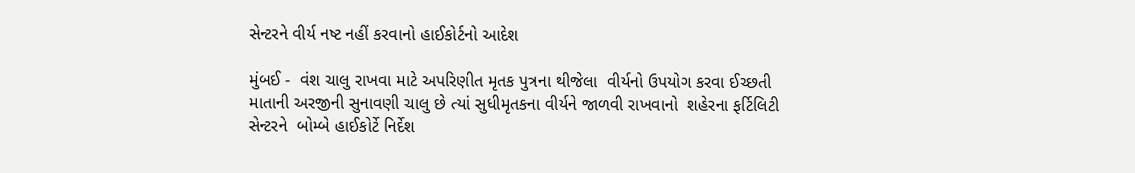સેન્ટરને વીર્ય નષ્ટ નહીં કરવાનો હાઈકોર્ટનો આદેશ

મુંબઈ -  વંશ ચાલુ રાખવા માટે અપરિણીત મૃતક પુત્રના થીજેલા  વીર્યનો ઉપયોગ કરવા ઈચ્છતી માતાની અરજીની સુનાવણી ચાલુ છે ત્યાં સુધીમૃતકના વીર્યને જાળવી રાખવાનો  શહેરના ફર્ટિલિટી સેન્ટરને  બોમ્બે હાઈકોર્ટે નિર્દેશ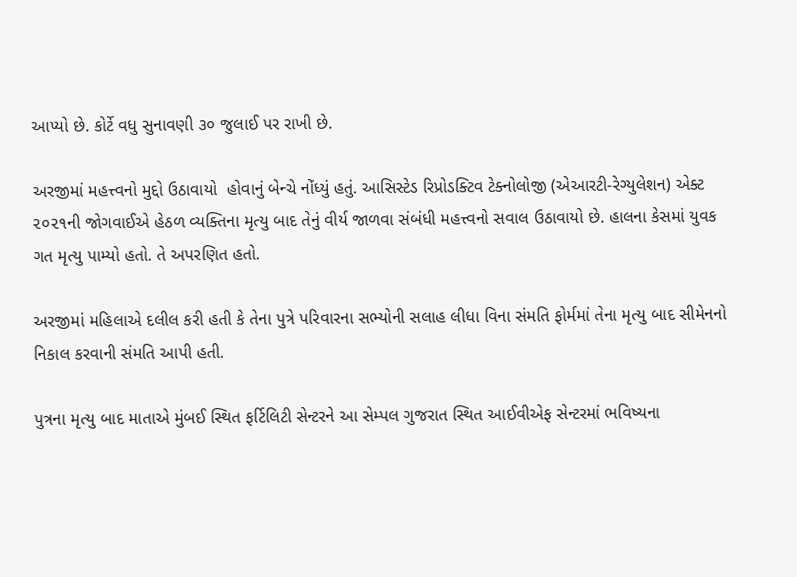આપ્યો છે. કોર્ટે વધુ સુનાવણી ૩૦ જુલાઈ પર રાખી છે.

અરજીમાં મહત્ત્વનો મુદ્દો ઉઠાવાયો  હોવાનું બેન્ચે નોંધ્યું હતું. આસિસ્ટેડ રિપ્રોડક્ટિવ ટેક્નોલોજી (એઆરટી-રેગ્યુલેશન) એક્ટ ૨૦૨૧ની જોગવાઈએ હેઠળ વ્યક્તિના મૃત્યુ બાદ તેનું વીર્ય જાળવા સંબંધી મહત્ત્વનો સવાલ ઉઠાવાયો છે. હાલના કેસમાં યુવક ગત મૃત્યુ પામ્યો હતો. તે અપરણિત હતો.

અરજીમાં મહિલાએ દલીલ કરી હતી કે તેના પુત્રે પરિવારના સભ્યોની સલાહ લીધા વિના સંમતિ ફોર્મમાં તેના મૃત્યુ બાદ સીમેનનો નિકાલ કરવાની સંમતિ આપી હતી.

પુત્રના મૃત્યુ બાદ માતાએ મુંબઈ સ્થિત ફર્ટિલિટી સેન્ટરને આ સેમ્પલ ગુજરાત સ્થિત આઈવીએફ સેન્ટરમાં ભવિષ્યના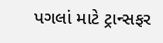પગલાં માટે ટ્રાન્સફર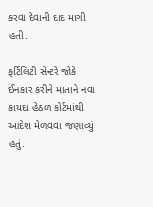કરવા દેવાની દાદ માગી હતી.

ફર્ટિલિટી સેન્ટરે જોકે ઈનકાર કરીને માતાને નવા કાયદા હેઠળ કોર્ટમાંથી આદેશ મેળવવા જણાવ્યું હતું.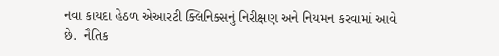નવા કાયદા હેઠળ એઆરટી ક્લિનિક્સનું નિરીક્ષણ અને નિયમન કરવામાં આવે છે.  નૈતિક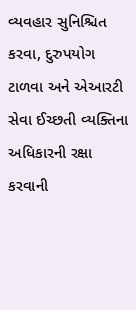વ્યવહાર સુનિશ્ચિત કરવા, દુરુપયોગ ટાળવા અને એઆરટી સેવા ઈચ્છતી વ્યક્તિના અધિકારની રક્ષા કરવાની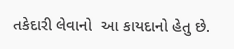તકેદારી લેવાનો  આ કાયદાનો હેતુ છે.